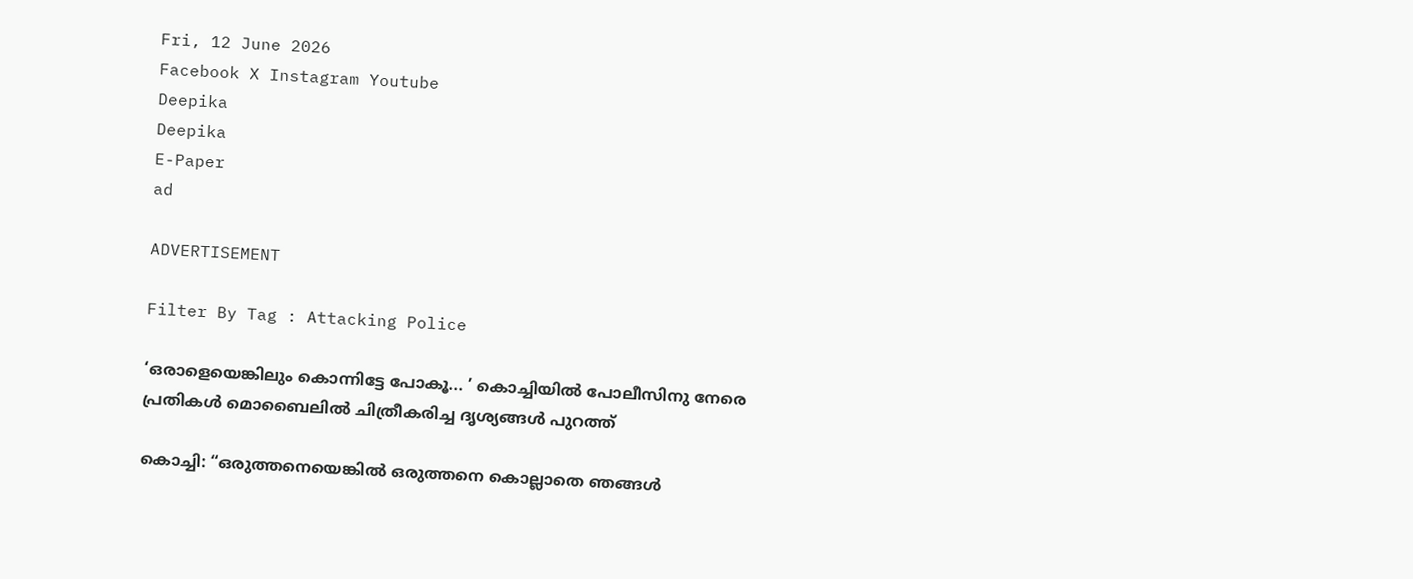Fri, 12 June 2026
Facebook X Instagram Youtube
Deepika
Deepika
E-Paper
ad

ADVERTISEMENT

Filter By Tag : Attacking Police

‘ഒരാളെയെങ്കിലും കൊന്നിട്ടേ പോകൂ... ’ കൊച്ചിയിൽ പോലീസിനു നേരെ പ്രതികള്‍ മൊബൈലിൽ ചിത്രീകരിച്ച ദൃശ്യങ്ങള്‍ പുറത്ത്

കൊച്ചി: “ഒരുത്തനെയെങ്കില്‍ ഒരുത്തനെ കൊല്ലാതെ ഞങ്ങള്‍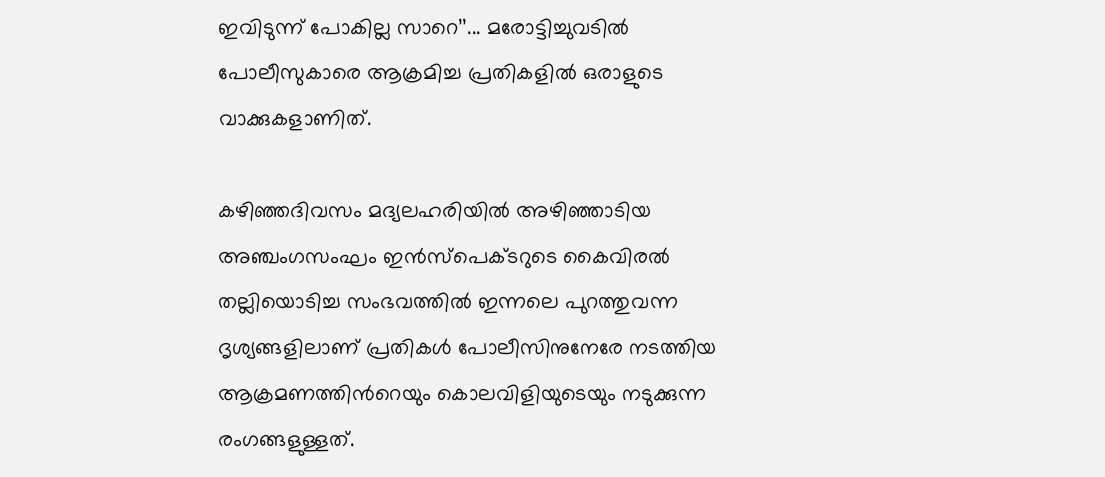ഇവിടുന്ന് പോകില്ല സാറെ’’... മരോട്ടിച്ചുവടില്‍ പോലീസുകാരെ ആക്രമിച്ച പ്രതികളില്‍ ഒരാളുടെ വാക്കുകളാണിത്.

കഴിഞ്ഞദിവസം മദ്യലഹരിയില്‍ അഴിഞ്ഞാടിയ അഞ്ചംഗസംഘം ഇന്‍സ്‌പെക്ടറുടെ കൈവിരല്‍ തല്ലിയൊടിച്ച സംഭവത്തില്‍ ഇന്നലെ പുറത്തുവന്ന ദൃശ്യങ്ങളിലാണ് പ്രതികള്‍ പോലീസിനുനേരേ നടത്തിയ ആക്രമണത്തിന്‍റെയും കൊലവിളിയുടെയും നടുക്കുന്ന രംഗങ്ങളുള്ളത്.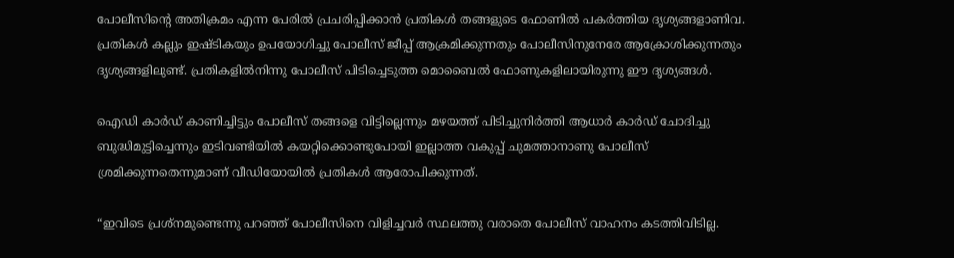പോലീസിന്‍റെ അതിക്രമം എന്ന പേരില്‍ പ്രചരിപ്പിക്കാന്‍ പ്രതികള്‍ തങ്ങളുടെ ഫോണിൽ പകര്‍ത്തിയ ദൃശ്യങ്ങളാണിവ. പ്രതികള്‍ കല്ലും ഇഷ്‌ടികയും ഉപയോഗിച്ചു പോലീസ് ജീപ്പ് ആക്രമിക്കുന്നതും പോലീസിനുനേരേ ആക്രോശിക്കുന്നതും ദൃശ്യങ്ങളിലുണ്ട്. പ്രതികളിൽനിന്നു പോലീസ് പിടിച്ചെടുത്ത മൊബൈൽ ഫോണുകളിലായിരുന്നു ഈ ദൃശ്യങ്ങൾ.

ഐഡി കാര്‍ഡ് കാണിച്ചിട്ടും പോലീസ് തങ്ങളെ വിട്ടില്ലെന്നും മഴയത്ത് പിടിച്ചുനിർത്തി ആധാര്‍ കാര്‍ഡ് ചോദിച്ചു ബുദ്ധിമുട്ടിച്ചെന്നും ഇടിവണ്ടിയില്‍ കയറ്റിക്കൊണ്ടുപോയി ഇല്ലാത്ത വകുപ്പ് ചുമത്താനാണു പോലീസ് ശ്രമിക്കുന്നതെന്നുമാണ് വീഡിയോയില്‍ പ്രതികള്‍ ആരോപിക്കുന്നത്.

“ഇവിടെ പ്രശ്‌നമുണ്ടെന്നു പറഞ്ഞ് പോലീസിനെ വിളിച്ചവര്‍ സ്ഥലത്തു വരാതെ പോലീസ് വാഹനം കടത്തിവിടില്ല.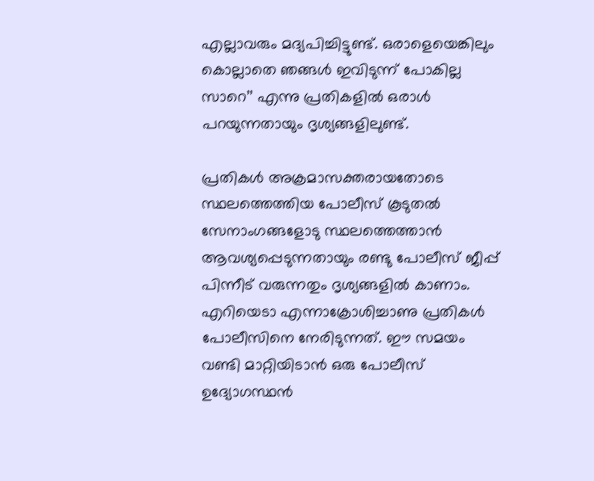എല്ലാവരും മദ്യപിച്ചിട്ടുണ്ട്. ഒരാളെയെങ്കിലും കൊല്ലാതെ ഞങ്ങള്‍ ഇവിടുന്ന് പോകില്ല സാറെ’’ എന്നു പ്രതികളില്‍ ഒരാള്‍ പറയുന്നതായും ദൃശ്യങ്ങളിലുണ്ട്.

പ്രതികള്‍ അക്രമാസക്തരായതോടെ സ്ഥലത്തെത്തിയ പോലീസ് കൂടുതല്‍ സേനാംഗങ്ങളോടു സ്ഥലത്തെത്താന്‍ ആവശ്യപ്പെടുന്നതായും രണ്ടു പോലീസ് ജീപ്പ് പിന്നീട് വരുന്നതും ദൃശ്യങ്ങളില്‍ കാണാം. എറിയെടാ എന്നാക്രോശിച്ചാണു പ്രതികള്‍ പോലീസിനെ നേരിടുന്നത്. ഈ സമയം വണ്ടി മാറ്റിയിടാന്‍ ഒരു പോലീസ് ഉദ്യോഗസ്ഥന്‍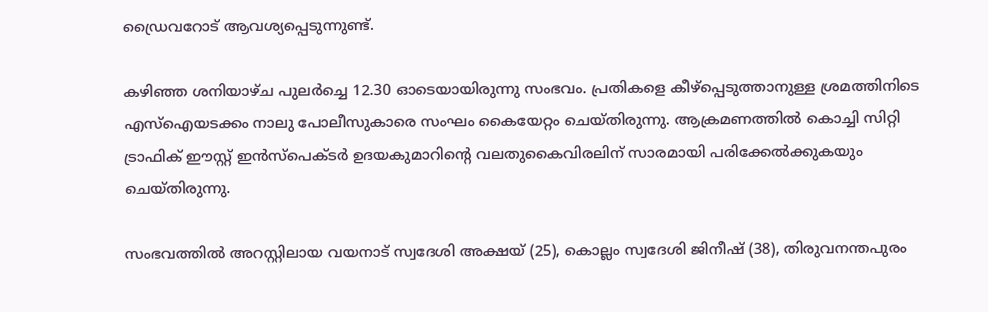ഡ്രൈവറോട് ആവശ്യപ്പെടുന്നുണ്ട്.

കഴിഞ്ഞ ശനിയാഴ്ച പുലര്‍ച്ചെ 12.30 ഓടെയായിരുന്നു സംഭവം. പ്രതികളെ കീഴ്‌പ്പെടുത്താനുള്ള ശ്രമത്തിനിടെ എസ്‌ഐയടക്കം നാലു പോലീസുകാരെ സംഘം കൈയേറ്റം ചെയ്തിരുന്നു. ആക്രമണത്തില്‍ കൊച്ചി സിറ്റി ട്രാഫിക് ഈസ്റ്റ് ഇന്‍സ്‌പെക്ടര്‍ ഉദയകുമാറിന്‍റെ വലതുകൈവിരലിന് സാരമായി പരിക്കേല്‍ക്കുകയും ചെയ്തിരുന്നു.

സംഭവത്തില്‍ അറസ്റ്റിലായ വയനാട് സ്വദേശി അക്ഷയ് (25), കൊല്ലം സ്വദേശി ജിനീഷ് (38), തിരുവനന്തപുരം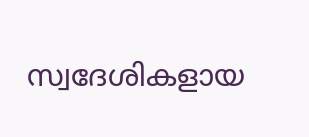സ്വദേശികളായ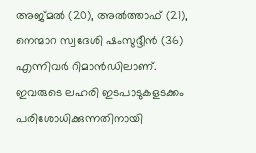അജ്മല്‍ (20), അല്‍ത്താഫ് (21), നെന്മാറ സ്വദേശി ഷംസുദ്ദീന്‍ (36) എന്നിവര്‍ റിമാന്‍ഡിലാണ്. ഇവരുടെ ലഹരി ഇടപാടുകളടക്കം പരിശോധിക്കുന്നതിനായി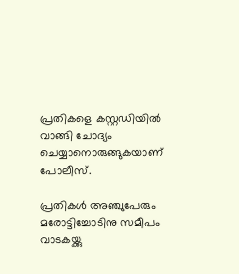പ്രതികളെ കസ്റ്റഡിയില്‍ വാങ്ങി ചോദ്യം ചെയ്യാനൊരുങ്ങുകയാണ് പോലീസ്.

പ്രതികള്‍ അഞ്ചുപേരും മരോട്ടിച്ചോടിനു സമീപം വാടകയ്ക്കു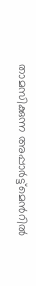താമസിക്കുന്ന അപ്പാര്‍ട്ട്‌മെന്‍റില്‍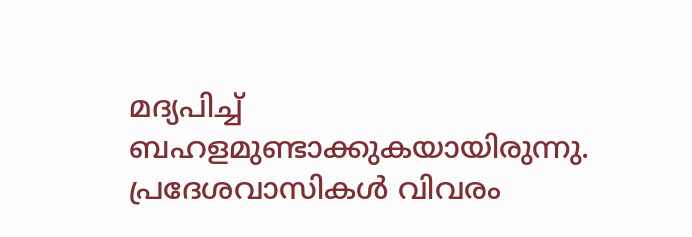മദ്യപിച്ച് ബഹളമുണ്ടാക്കുകയായിരുന്നു. പ്രദേശവാസികള്‍ വിവരം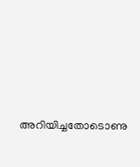അറിയിച്ചതോടൊണു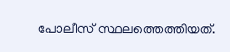പോലീസ് സ്ഥലത്തെത്തിയത്.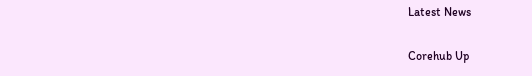Latest News

Corehub Up